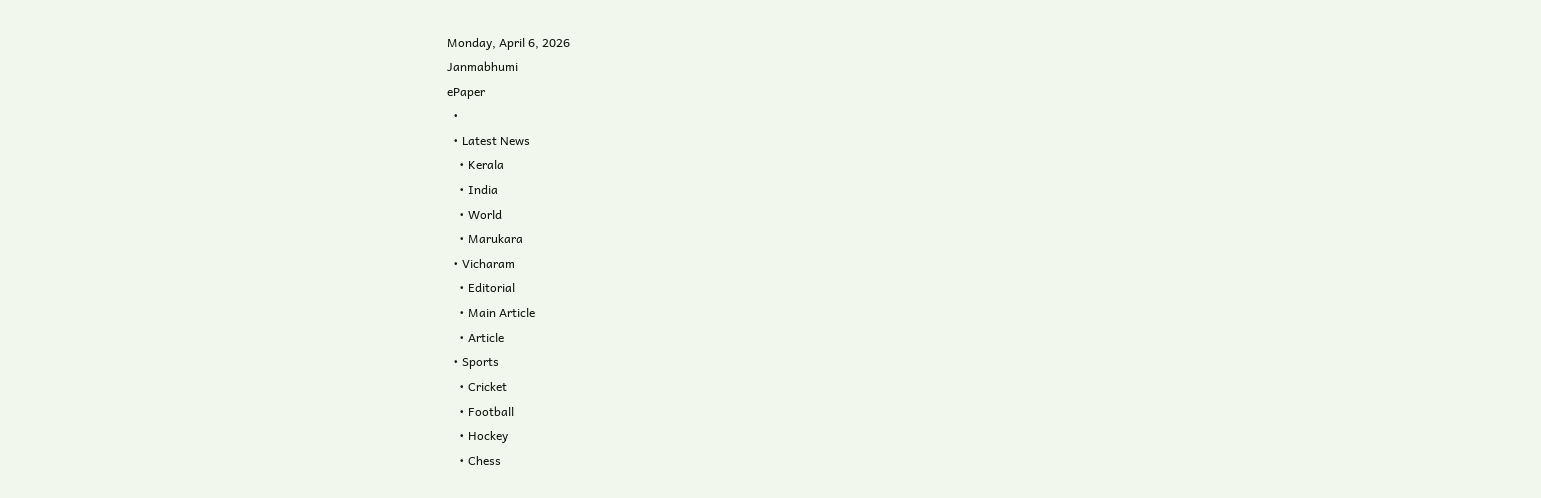Monday, April 6, 2026
Janmabhumi
ePaper
  •
  • Latest News
    • Kerala
    • India
    • World
    • Marukara
  • Vicharam
    • Editorial
    • Main Article
    • Article
  • Sports
    • Cricket
    • Football
    • Hockey
    • Chess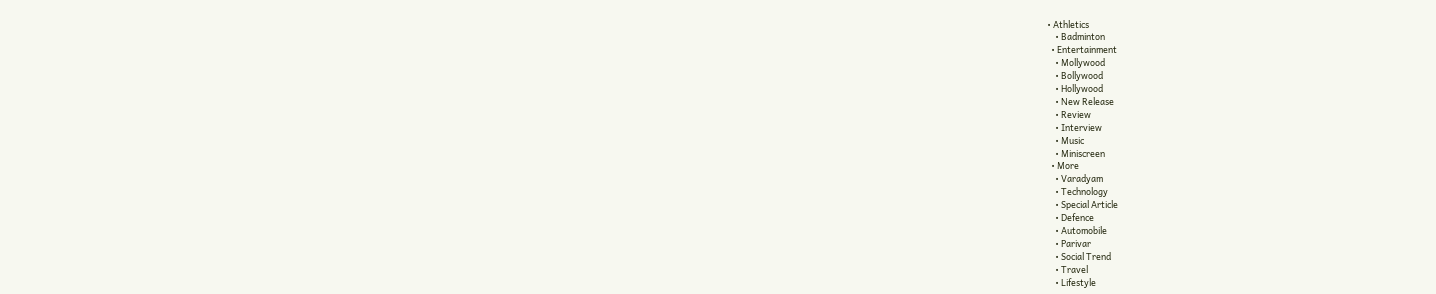• Athletics
    • Badminton
  • Entertainment
    • Mollywood
    • Bollywood
    • Hollywood
    • New Release
    • Review
    • Interview
    • Music
    • Miniscreen
  • More
    • Varadyam
    • Technology
    • Special Article
    • Defence
    • Automobile
    • Parivar
    • Social Trend
    • Travel
    • Lifestyle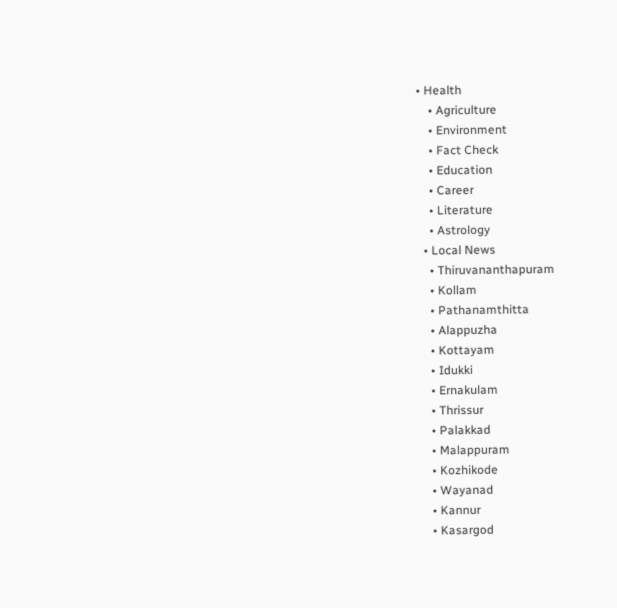• Health
    • Agriculture
    • Environment
    • Fact Check
    • Education
    • Career
    • Literature
    • Astrology
  • Local News
    • Thiruvananthapuram
    • Kollam
    • Pathanamthitta
    • Alappuzha
    • Kottayam
    • Idukki
    • Ernakulam
    • Thrissur
    • Palakkad
    • Malappuram
    • Kozhikode
    • Wayanad
    • Kannur
    • Kasargod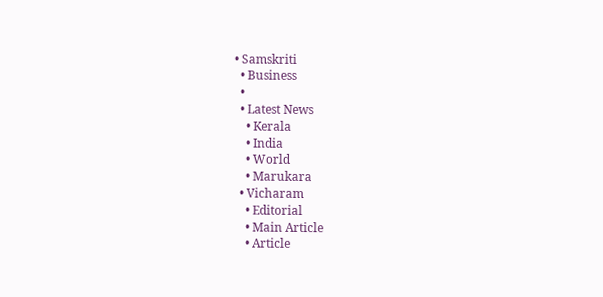• Samskriti
  • Business
  •
  • Latest News
    • Kerala
    • India
    • World
    • Marukara
  • Vicharam
    • Editorial
    • Main Article
    • Article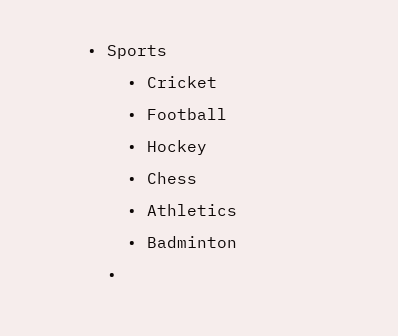• Sports
    • Cricket
    • Football
    • Hockey
    • Chess
    • Athletics
    • Badminton
  •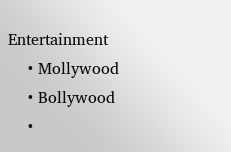Entertainment
    • Mollywood
    • Bollywood
    •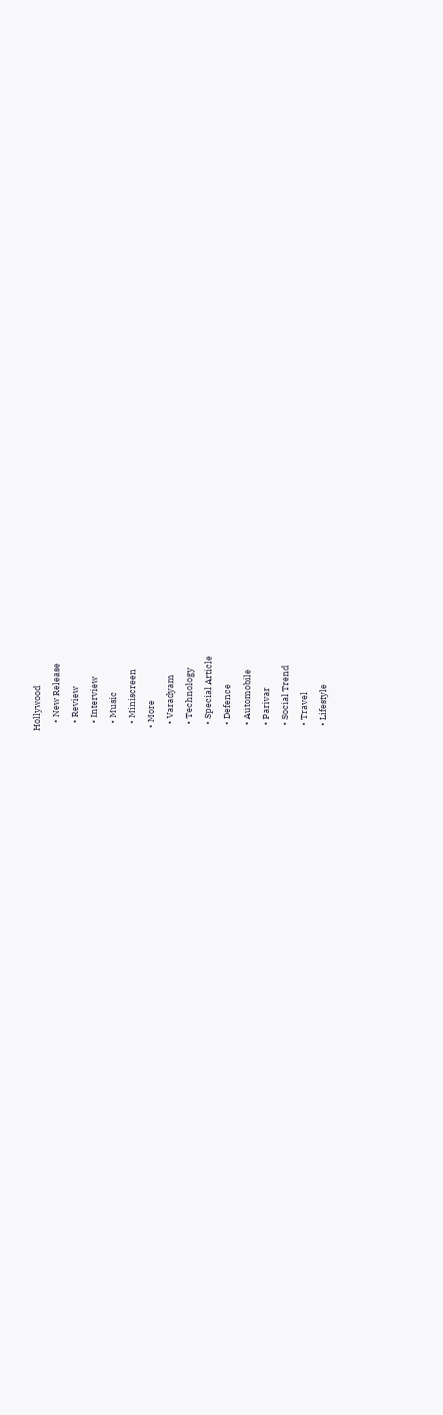Hollywood
    • New Release
    • Review
    • Interview
    • Music
    • Miniscreen
  • More
    • Varadyam
    • Technology
    • Special Article
    • Defence
    • Automobile
    • Parivar
    • Social Trend
    • Travel
    • Lifestyle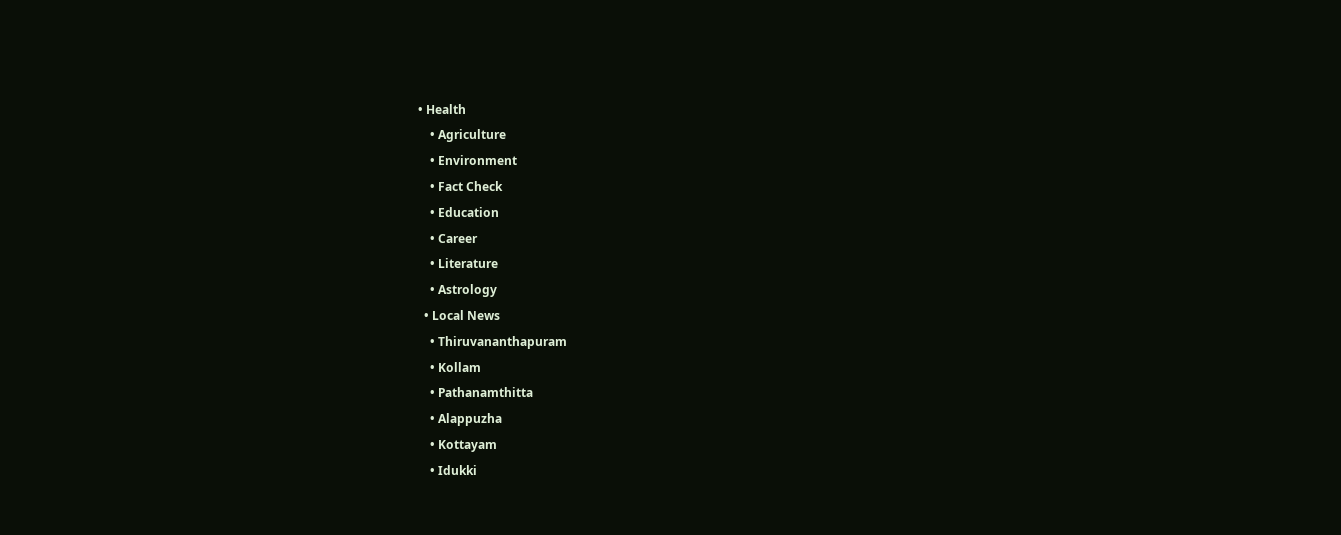• Health
    • Agriculture
    • Environment
    • Fact Check
    • Education
    • Career
    • Literature
    • Astrology
  • Local News
    • Thiruvananthapuram
    • Kollam
    • Pathanamthitta
    • Alappuzha
    • Kottayam
    • Idukki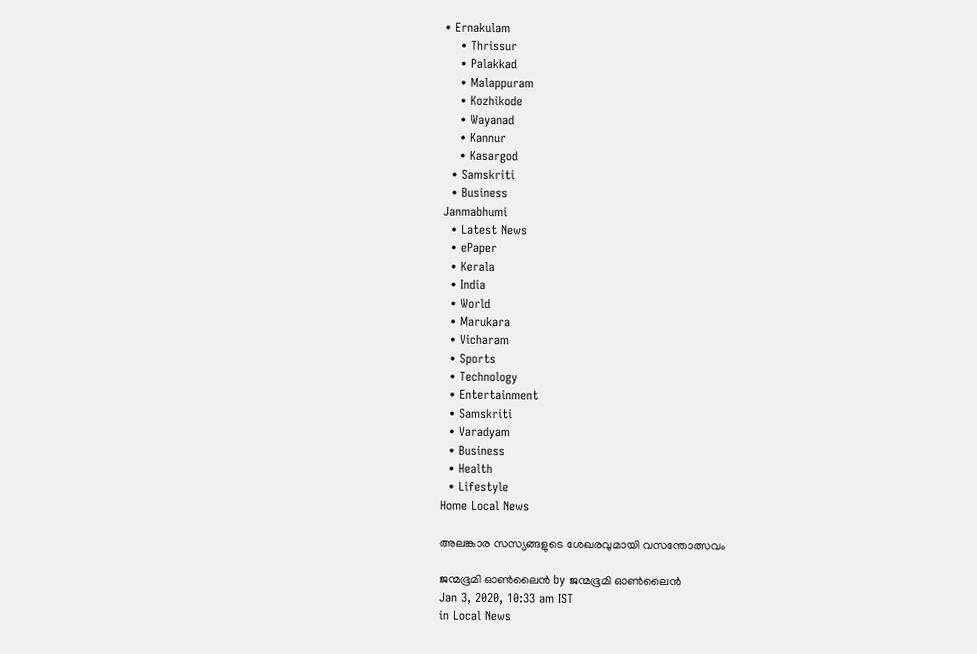• Ernakulam
    • Thrissur
    • Palakkad
    • Malappuram
    • Kozhikode
    • Wayanad
    • Kannur
    • Kasargod
  • Samskriti
  • Business
Janmabhumi
  • Latest News
  • ePaper
  • Kerala
  • India
  • World
  • Marukara
  • Vicharam
  • Sports
  • Technology
  • Entertainment
  • Samskriti
  • Varadyam
  • Business
  • Health
  • Lifestyle
Home Local News

അലങ്കാര സസ്യങ്ങളുടെ ശേഖരവുമായി വസന്തോത്സവം

ജന്മഭൂമി ഓണ്‍ലൈന്‍ by ജന്മഭൂമി ഓണ്‍ലൈന്‍
Jan 3, 2020, 10:33 am IST
in Local News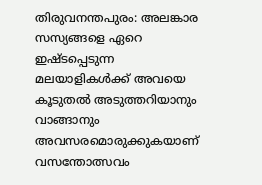തിരുവനന്തപുരം: അലങ്കാര സസ്യങ്ങളെ ഏറെ ഇഷ്ടപ്പെടുന്ന മലയാളികൾക്ക് അവയെ കൂടുതൽ അടുത്തറിയാനും വാങ്ങാനും അവസരമൊരുക്കുകയാണ് വസന്തോത്സവം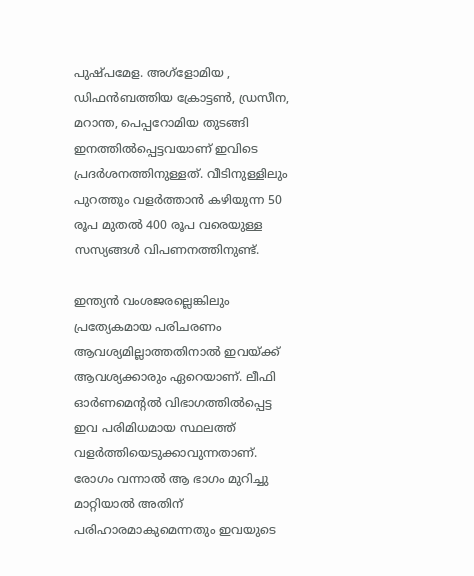പുഷ്പമേള. അഗ്‌ളോമിയ , ഡിഫൻബത്തിയ ക്രോട്ടൺ, ഡ്രസീന, മറാന്ത, പെപ്പറോമിയ തുടങ്ങി ഇനത്തിൽപ്പെട്ടവയാണ് ഇവിടെ പ്രദർശനത്തിനുള്ളത്. വീടിനുള്ളിലും പുറത്തും വളർത്താൻ കഴിയുന്ന 50 രൂപ മുതൽ 400 രൂപ വരെയുള്ള സസ്യങ്ങൾ വിപണനത്തിനുണ്ട്.

ഇന്ത്യൻ വംശജരല്ലെങ്കിലും പ്രത്യേകമായ പരിചരണം ആവശ്യമില്ലാത്തതിനാൽ ഇവയ്‌ക്ക് ആവശ്യക്കാരും ഏറെയാണ്. ലീഫി ഓർണമെന്റൽ വിഭാഗത്തിൽപ്പെട്ട ഇവ പരിമിധമായ സ്ഥലത്ത് വളർത്തിയെടുക്കാവുന്നതാണ്. രോഗം വന്നാൽ ആ ഭാഗം മുറിച്ചു മാറ്റിയാൽ അതിന് പരിഹാരമാകുമെന്നതും ഇവയുടെ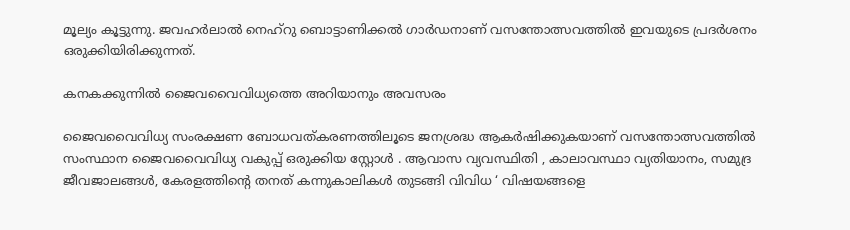മൂല്യം കൂട്ടുന്നു. ജവഹർലാൽ നെഹ്‌റു ബൊട്ടാണിക്കൽ ഗാർഡനാണ് വസന്തോത്സവത്തിൽ ഇവയുടെ പ്രദർശനം ഒരുക്കിയിരിക്കുന്നത്.

കനകക്കുന്നിൽ ജൈവവൈവിധ്യത്തെ അറിയാനും അവസരം

ജൈവവൈവിധ്യ സംരക്ഷണ ബോധവത്കരണത്തിലൂടെ ജനശ്രദ്ധ ആകർഷിക്കുകയാണ് വസന്തോത്സവത്തിൽ സംസ്ഥാന ജൈവവൈവിധ്യ വകുപ്പ് ഒരുക്കിയ സ്റ്റോൾ . ആവാസ വ്യവസ്ഥിതി , കാലാവസ്ഥാ വ്യതിയാനം, സമുദ്ര ജീവജാലങ്ങൾ, കേരളത്തിന്റെ തനത് കന്നുകാലികൾ തുടങ്ങി വിവിധ ‘ വിഷയങ്ങളെ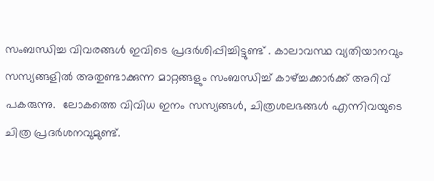സംബന്ധിച്ച വിവരങ്ങൾ ഇവിടെ പ്രദർശിപ്പിച്ചിട്ടുണ്ട് . കാലാവസ്ഥ വ്യതിയാനവും സസ്യങ്ങളിൽ അതുണ്ടാക്കുന്ന മാറ്റങ്ങളും സംബന്ധിച്ച് കാഴ്‌ച്ചക്കാർക്ക് അറിവ് പകരുന്നു.  ലോകത്തെ വിവിധ ഇനം സസ്യങ്ങൾ, ചിത്രശലഭങ്ങൾ എന്നിവയുടെ ചിത്ര പ്രദർശനവുമുണ്ട്.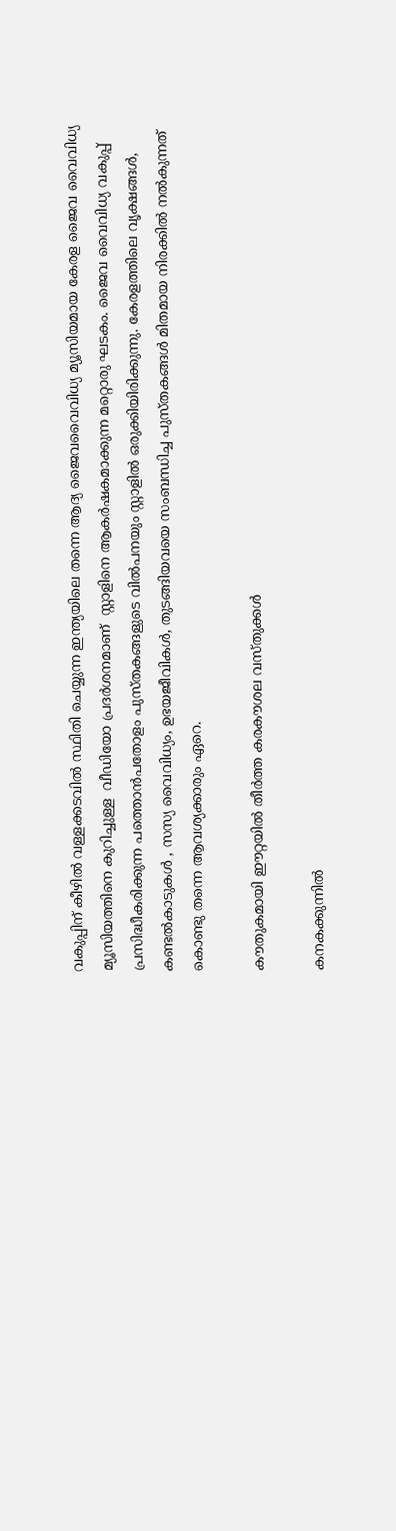വകുപ്പിന് കീഴിൽ വള്ളക്കടവിൽ സ്ഥിതി ചെയ്യുന്ന ഇന്ത്യയിലെ തന്നെ ആദ്യ ജൈവവൈവിധ്യ മ്യൂസിയമായ കേരള ജൈവ വൈവിധ്യ മ്യൂസിയത്തിനെ കുറിച്ചുള്ള  വീഡിയോ പ്രദർശനമാണ്  സ്റ്റാളിനെ ആകർഷകമാക്കുന്ന മറ്റൊരു ഘടകം. ജൈവ വൈവിധ്യ വകുപ്പ് പ്രസിദ്ധീകരിക്കുന്ന പത്തൊൻപതോളം പുസ്തകങ്ങളുടെ വിൽപനയും സ്റ്റാളിൽ ഒരുക്കിയിരിക്കുന്നു. കേരളത്തിലെ വൃക്ഷങ്ങൾ, കണ്ടൽകാടുകൾ , സസ്യ വൈവിധ്യം, ഉഭയജീവികൾ, തുടങ്ങിയവയെ സംബന്ധിച്ച പുസ്തകങ്ങൾ മിതമായ നിരക്കിൽ നൽകുന്നത് കൊണ്ടു തന്നെ ആവശ്യക്കാരും ഏറെ.

കൗതുകമായി ഈറ്റയിൽ തീർത്ത കരകൗശല വസ്തുക്കൾ

കനകക്കുന്നിൽ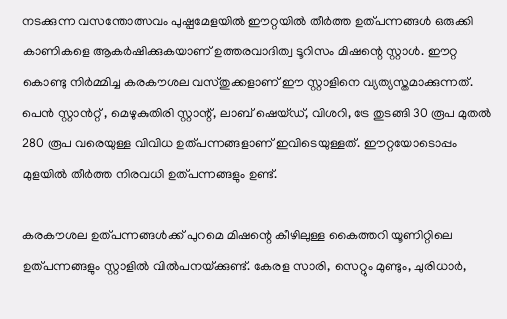നടക്കുന്ന വസന്തോത്സവം പുഷ്പമേളയിൽ ഈറ്റയിൽ തീർത്ത ഉത്പന്നങ്ങൾ ഒരുക്കി  കാണികളെ ആകർഷിക്കുകയാണ് ഉത്തരവാദിത്വ ടൂറിസം മിഷന്റെ സ്റ്റാൾ. ഈറ്റ കൊണ്ടു നിർമ്മിച്ച കരകൗശല വസ്തുക്കളാണ് ഈ സ്റ്റാളിനെ വ്യത്യസ്തമാക്കുന്നത്. പെൻ സ്റ്റാൻറ്റ് , മെഴുകുതിരി സ്റ്റാന്റ്, ലാബ് ഷെയ്ഡ്, വിശറി, ട്രേ തുടങ്ങി 30 രൂപ മുതൽ 280 രൂപ വരെയുള്ള വിവിധ ഉത്പന്നങ്ങളാണ് ഇവിടെയുള്ളത്. ഈറ്റയോടൊപ്പം മുളയിൽ തീർത്ത നിരവധി ഉത്പന്നങ്ങളും ഉണ്ട്.

കരകൗശല ഉത്പന്നങ്ങൾക്ക് പുറമെ മിഷന്റെ കീഴിലുള്ള കൈത്തറി യൂണിറ്റിലെ ഉത്പന്നങ്ങളും സ്റ്റാളിൽ വിൽപനയ്‌ക്കുണ്ട്. കേരള സാരി, സെറ്റും മുണ്ടും, ചുരിധാർ,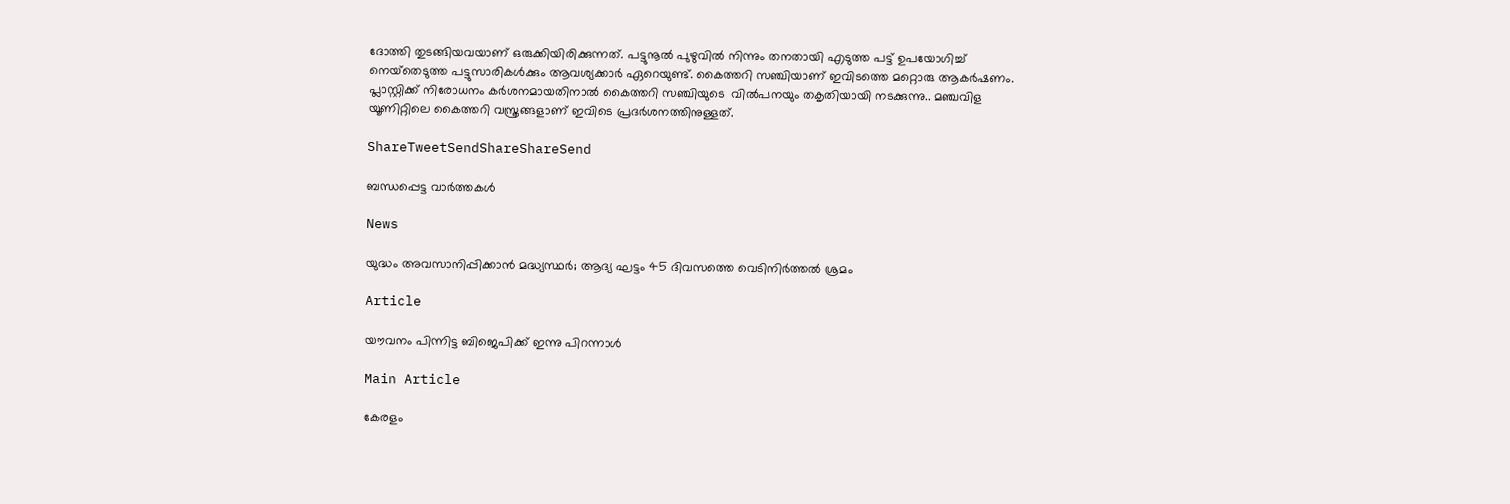ദോത്തി തുടങ്ങിയവയാണ് ഒരുക്കിയിരിക്കുന്നത്. പട്ടുനൂൽ പുഴുവിൽ നിന്നും തനതായി എടുത്ത പട്ട് ഉപയോഗിച്ച് നെയ്‌തെടുത്ത പട്ടുസാരികൾക്കും ആവശ്യക്കാർ ഏറെയുണ്ട്. കൈത്തറി സഞ്ചിയാണ് ഇവിടത്തെ മറ്റൊരു ആകർഷണം. പ്ലാസ്റ്റിക്ക് നിരോധനം കർശനമായതിനാൽ കൈത്തറി സഞ്ചിയുടെ  വിൽപനയും തകൃതിയായി നടക്കുന്നു.. മഞ്ചവിള യൂണിറ്റിലെ കൈത്തറി വസ്ത്രങ്ങളാണ് ഇവിടെ പ്രദർശനത്തിനുള്ളത്.

ShareTweetSendShareShareSend

ബന്ധപ്പെട്ട വാര്‍ത്തകള്‍

News

യുദ്ധം അവസാനിപ്പിക്കാൻ മദ്ധ്യസ്ഥർ; ആദ്യ ഘട്ടം 45 ദിവസത്തെ വെടിനിർത്തൽ ശ്രമം

Article

യൗവനം പിന്നിട്ട ബിജെപിക്ക് ഇന്നു പിറന്നാള്‍

Main Article

കേരളം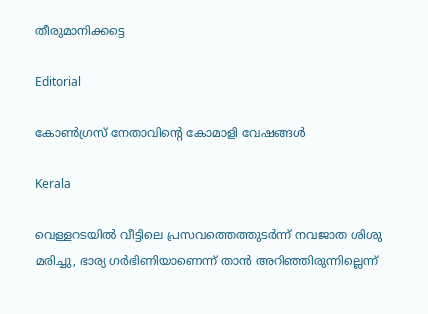തീരുമാനിക്കട്ടെ

Editorial

കോണ്‍ഗ്രസ് നേതാവിന്റെ കോമാളി വേഷങ്ങള്‍

Kerala

വെള്ളറടയിൽ വീട്ടിലെ പ്രസവത്തെത്തുടർന്ന് നവജാത ശിശു മരിച്ചു, ഭാര്യ ഗർഭിണിയാണെന്ന് താൻ അറിഞ്ഞിരുന്നില്ലെന്ന്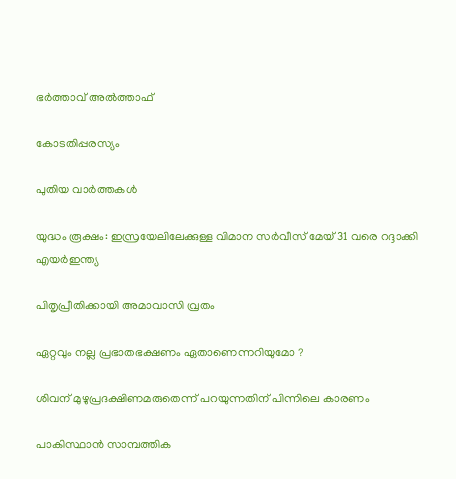ഭർത്താവ് അൽത്താഫ്

കോടതിപ്പരസ്യം

പുതിയ വാര്‍ത്തകള്‍

യുദ്ധം രൂക്ഷം: ഇസ്രയേലിലേക്കുള്ള വിമാന സര്‍വീസ് മേയ് 31 വരെ റദ്ദാക്കി എയര്‍ഇന്ത്യ

പിതൃപ്രീതിക്കായി അമാവാസി വ്രതം

ഏറ്റവും നല്ല പ്രഭാതഭക്ഷണം ഏതാണെന്നറിയുമോ ?

ശിവന് മുഴുപ്രദക്ഷിണമരുതെന്ന് പറയുന്നതിന് പിന്നിലെ കാരണം

പാകിസ്ഥാന്‍ സാമ്പത്തിക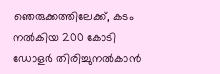ഞെരുക്കത്തിലേക്ക്, കടം നല്‍കിയ 200 കോടി ഡോളര്‍ തിരിച്ചുനല്‍കാന്‍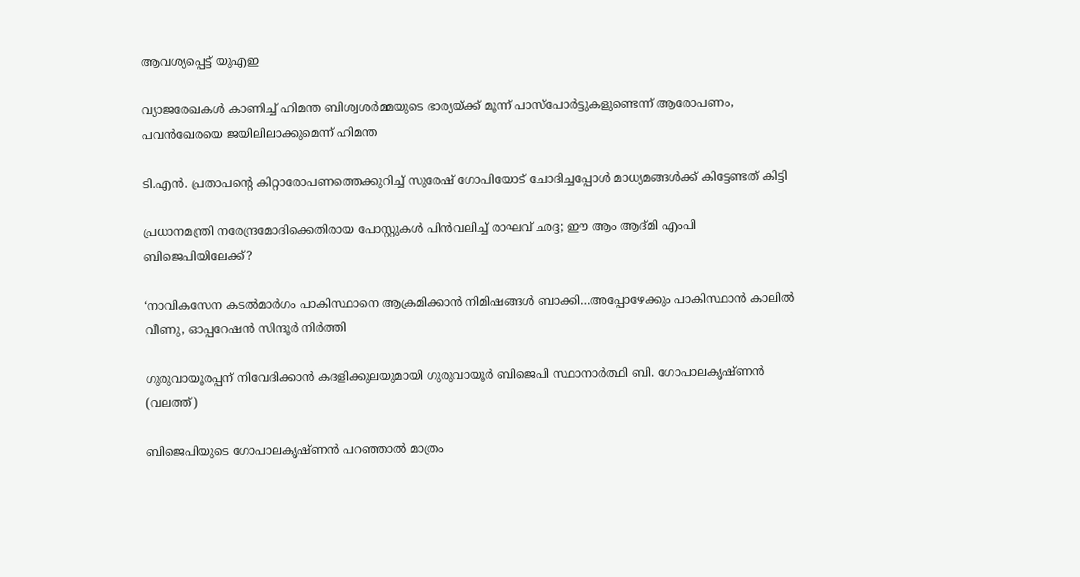ആവശ്യപ്പെട്ട് യുഎഇ

വ്യാജരേഖകള്‍ കാണിച്ച് ഹിമന്ത ബിശ്വശര്‍മ്മയുടെ ഭാര്യയ്‌ക്ക് മൂന്ന് പാസ്പോര്‍ട്ടുകളുണ്ടെന്ന് ആരോപണം, പവന്‍ഖേരയെ ജയിലിലാക്കുമെന്ന് ഹിമന്ത

ടി.എന്‍. പ്രതാപന്റെ കിറ്റാരോപണത്തെക്കുറിച്ച് സുരേഷ് ഗോപിയോട് ചോദിച്ചപ്പോള്‍ മാധ്യമങ്ങള്‍ക്ക് കിട്ടേണ്ടത് കിട്ടി

പ്രധാനമന്ത്രി നരേന്ദ്രമോദിക്കെതിരായ പോസ്റ്റുകള്‍ പിന്‍വലിച്ച് രാഘവ് ഛദ്ദ; ഈ ആം ആദ്മി എംപി ബിജെപിയിലേക്ക്?

‘നാവികസേന കടൽമാർഗം പാകിസ്ഥാനെ ആക്രമിക്കാൻ നിമിഷങ്ങള്‍ ബാക്കി…അപ്പോഴേക്കും പാകിസ്ഥാന്‍ കാലില്‍ വീണു, ഓപ്പറേഷന്‍ സിന്ദൂര്‍ നിര്‍ത്തി

ഗുരുവായൂരപ്പന് നിവേദിക്കാന്‍ കദളിക്കുലയുമായി ഗുരുവായൂര്‍ ബിജെപി സ്ഥാനാര്‍ത്ഥി ബി. ഗോപാലകൃഷ്ണന്‍ (വലത്ത്)

ബിജെപിയുടെ ഗോപാലകൃഷ്ണന്‍ പറഞ്ഞാല്‍ മാത്രം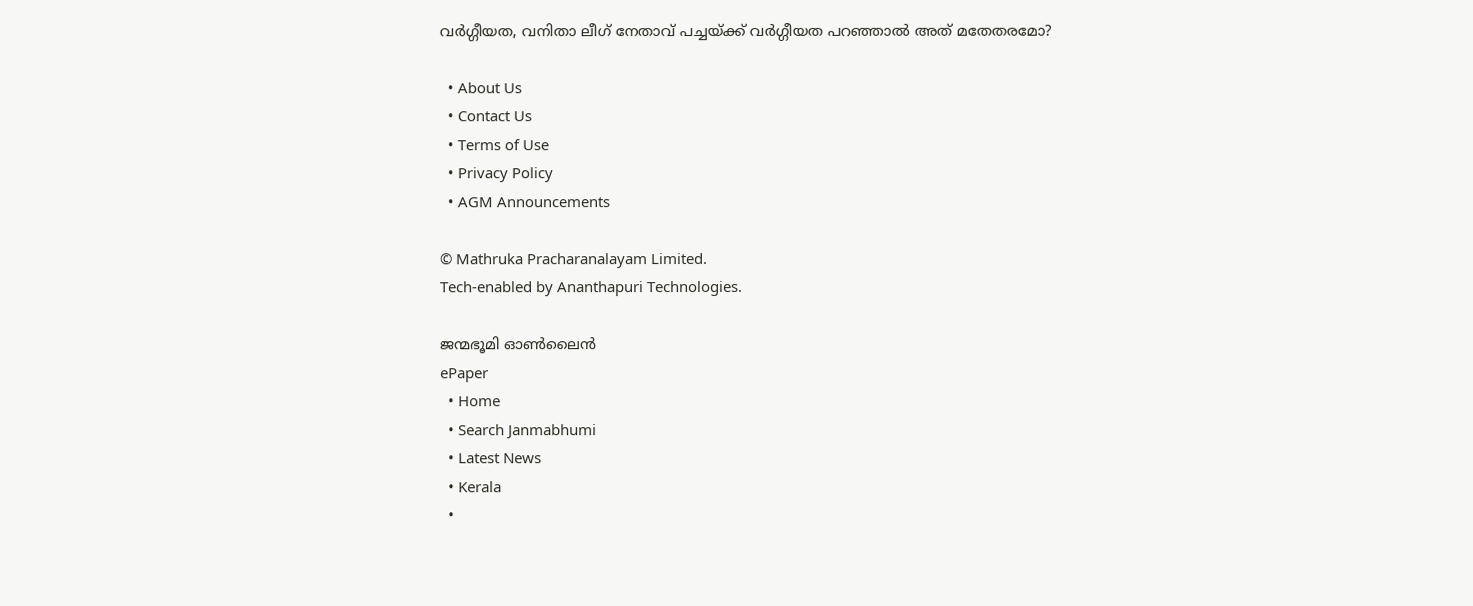വര്‍ഗ്ഗീയത, വനിതാ ലീഗ് നേതാവ് പച്ചയ്‌ക്ക് വര്‍ഗ്ഗീയത പറഞ്ഞാല്‍ അത് മതേതരമോ?

  • About Us
  • Contact Us
  • Terms of Use
  • Privacy Policy
  • AGM Announcements

© Mathruka Pracharanalayam Limited.
Tech-enabled by Ananthapuri Technologies.

ജന്മഭൂമി ഓണ്‍ലൈന്‍
ePaper
  • Home
  • Search Janmabhumi
  • Latest News
  • Kerala
  •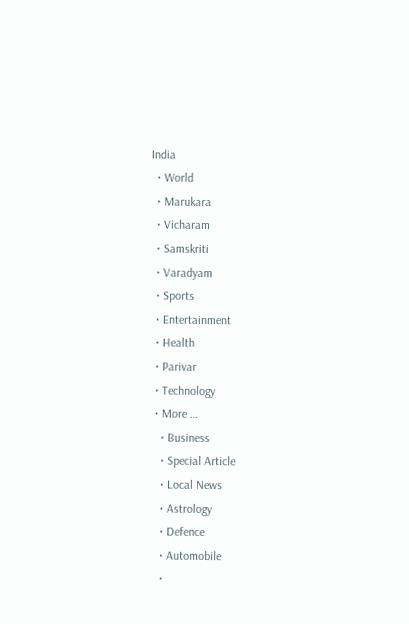India
  • World
  • Marukara
  • Vicharam
  • Samskriti
  • Varadyam
  • Sports
  • Entertainment
  • Health
  • Parivar
  • Technology
  • More …
    • Business
    • Special Article
    • Local News
    • Astrology
    • Defence
    • Automobile
    •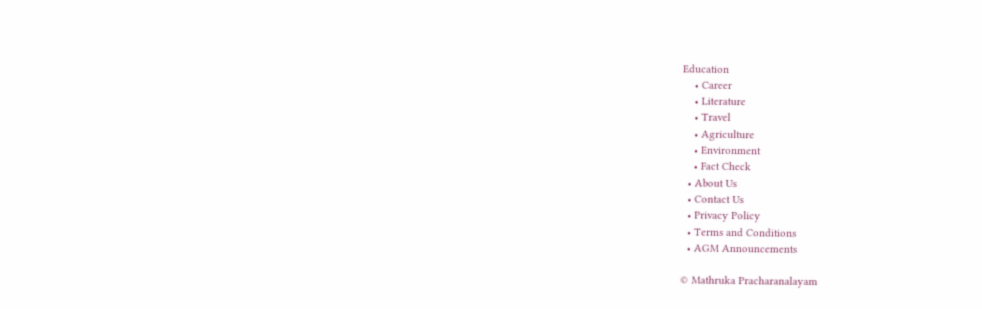Education
    • Career
    • Literature
    • Travel
    • Agriculture
    • Environment
    • Fact Check
  • About Us
  • Contact Us
  • Privacy Policy
  • Terms and Conditions
  • AGM Announcements

© Mathruka Pracharanalayam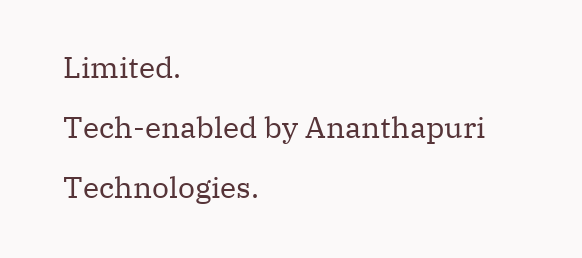Limited.
Tech-enabled by Ananthapuri Technologies.